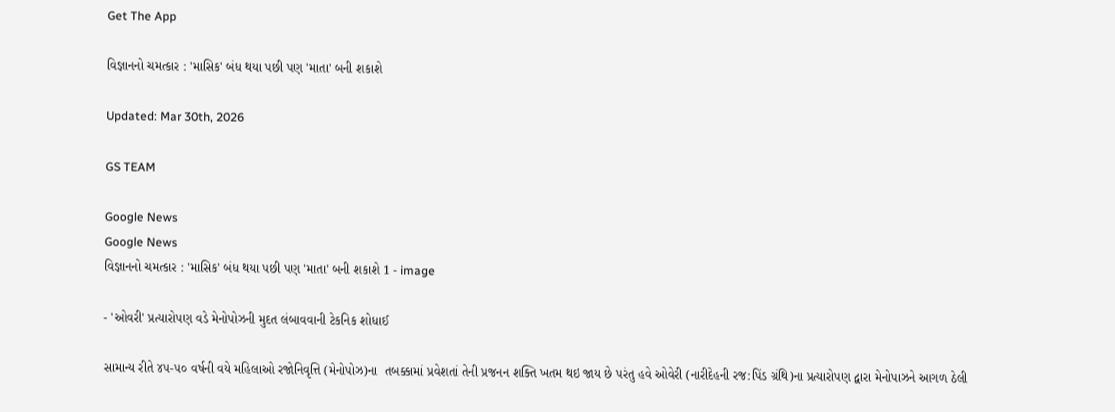Get The App

વિજ્ઞાનનો ચમત્કાર : 'માસિક' બંધ થયા પછી પણ 'માતા' બની શકાશે

Updated: Mar 30th, 2026

GS TEAM

Google News
Google News
વિજ્ઞાનનો ચમત્કાર : 'માસિક' બંધ થયા પછી પણ 'માતા' બની શકાશે 1 - image

- 'ઓવરી' પ્રત્યારોપણ વડે મેનોપોઝની મુદત લંબાવવાની ટેકનિક શોધાઈ

સામાન્ય રીતે ૪૫-૫૦ વર્ષની વયે મહિલાઓ રજોનિવૃત્તિ (મેનોપોઝ)ના  તબક્કામાં પ્રવેશતાં તેની પ્રજનન શક્તિ ખતમ થઇ જાય છે પરંતુ હવે ઓવેરી (નારીદેહની રજ:પિંડ ગ્રંથિ)ના પ્રત્યારોપણ દ્વારા મેનોપાઝને આગળ ઠેલી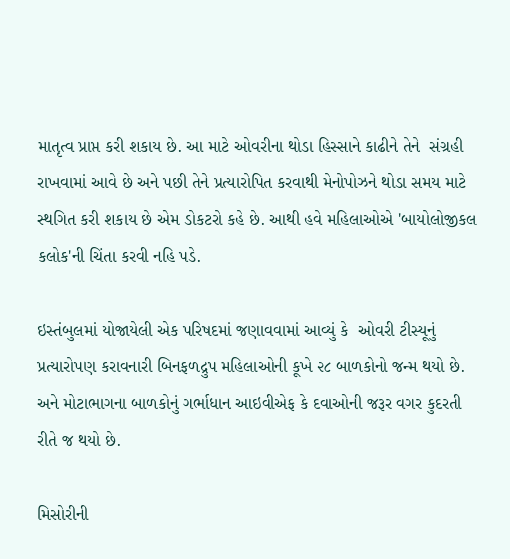માતૃત્વ પ્રાપ્ત કરી શકાય છે. આ માટે ઓવરીના થોડા હિસ્સાને કાઢીને તેને  સંગ્રહી રાખવામાં આવે છે અને પછી તેને પ્રત્યારોપિત કરવાથી મેનોપોઝને થોડા સમય માટે સ્થગિત કરી શકાય છે એમ ડોકટરો કહે છે. આથી હવે મહિલાઓએ 'બાયોલોજીકલ કલોક'ની ચિંતા કરવી નહિ પડે.

ઇસ્તંબુલમાં યોજાયેલી એક પરિષદમાં જણાવવામાં આવ્યું કે  ઓવરી ટીસ્યૂનું પ્રત્યારોપણ કરાવનારી બિનફળદ્રુપ મહિલાઓની કૂખે ૨૮ બાળકોનો જન્મ થયો છે. અને મોટાભાગના બાળકોનું ગર્ભાધાન આઇવીએફ કે દવાઓની જરૂર વગર કુદરતી રીતે જ થયો છે.

મિસોરીની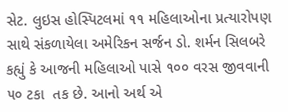સેટ. લુઇસ હોસ્પિટલમાં ૧૧ મહિલાઓના પ્રત્યારોપણ સાથે સંકળાયેલા અમેરિકન સર્જન ડો. શર્મન સિલબરે કહ્યું કે આજની મહિલાઓ પાસે ૧૦૦ વરસ જીવવાની ૫૦ ટકા  તક છે. આનો અર્થ એ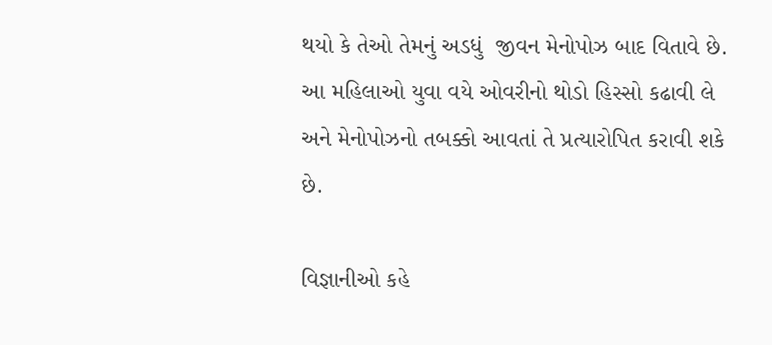થયો કે તેઓ તેમનું અડધું  જીવન મેનોપોઝ બાદ વિતાવે છે. આ મહિલાઓ યુવા વયે ઓવરીનો થોડો હિસ્સો કઢાવી લે અને મેનોપોઝનો તબક્કો આવતાં તે પ્રત્યારોપિત કરાવી શકે છે.

વિજ્ઞાનીઓ કહે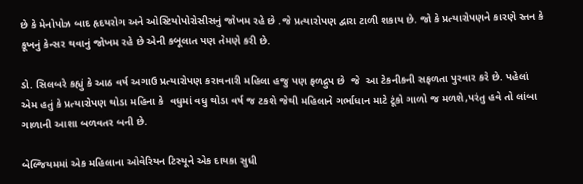છે કે મેનોપોઝ બાદ હૃદયરોગ અને ઓસ્ટિયોપોરોસીસનું જોખમ રહે છે .જે પ્રત્યારોપણ દ્વારા ટાળી શકાય છે. જો કે પ્રત્યારોપણને કારણે સ્તન કે કૂખનું કેન્સર થવાનું જોખમ રહે છે એની કબૂલાત પણ તેમણે કરી છે.

ડો. સિલબરે કહ્યું કે આઠ વર્ષ અગાઉ પ્રત્યારોપણ કરાવનારી મહિલા હજુ પણ ફળદ્રુપ છે  જે  આ ટેકનીકની સફળતા પુરવાર કરે છે. પહેલાં એમ હતું કે પ્રત્યારોપણ થોડા મહિના કે  વધુમાં વધુ થોડા વર્ષ જ ટકશે જેથી મહિલાને ગર્ભાધાન માટે ટૂંકો ગાળો જ મળશે,પરંતુ હવે તો લાંબા ગાળાની આશા બળવતર બની છે.

બેલ્જિયમમાં એક મહિલાના ઓવેરિયન ટિસ્યૂને એક દાયકા સુધી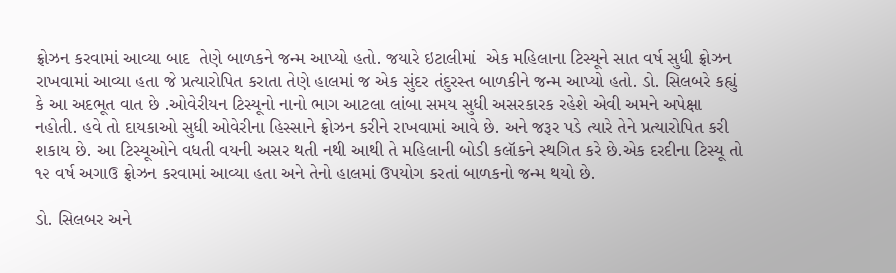ફ્રોઝન કરવામાં આવ્યા બાદ  તેણે બાળકને જન્મ આપ્યો હતો. જયારે ઇટાલીમાં  એક મહિલાના ટિસ્યૂને સાત વર્ષ સુધી ફ્રોઝન રાખવામાં આવ્યા હતા જે પ્રત્યારોપિત કરાતા તેણે હાલમાં જ એક સુંદર તંદુરસ્ત બાળકીને જન્મ આપ્યો હતો. ડો. સિલબરે કહ્યું કે આ અદભૂત વાત છે .ઓવેરીયન ટિસ્યૂનો નાનો ભાગ આટલા લાંબા સમય સુધી અસરકારક રહેશે એવી અમને અપેક્ષા નહોતી. હવે તો દાયકાઓ સુધી ઓવેરીના હિસ્સાને ફ્રોઝન કરીને રાખવામાં આવે છે. અને જરૂર પડે ત્યારે તેને પ્રત્યારોપિત કરી શકાય છે. આ ટિસ્યૂઓને વધતી વયની અસર થતી નથી આથી તે મહિલાની બોડી કલૉકને સ્થગિત કરે છે.એક દરદીના ટિસ્યૂ તો ૧૨ વર્ષ અગાઉ ફ્રોઝન કરવામાં આવ્યા હતા અને તેનો હાલમાં ઉપયોગ કરતાં બાળકનો જન્મ થયો છે.

ડો. સિલબર અને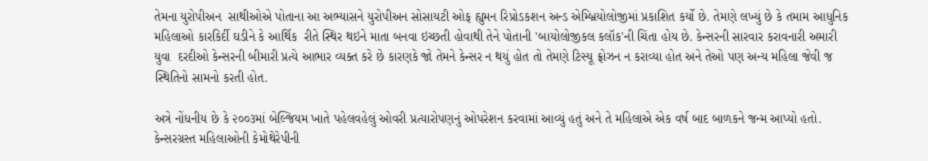તેમના યુરોપીઅન  સાથીઓએ પોતાના આ અભ્યાસને યુરોપીઅન સોસાયટી ઓફ હ્યુમન રિપ્રોડકશન અન્ડ એમ્બ્રિયોલોજીમાં પ્રકાશિત કર્યો છે. તેમણે લખ્યું છે કે તમામ આધુનિક મહિલાઓ કારકિર્દી ઘડીને કે આર્થિક  રીતે સ્થિર થઇને માતા બનવા ઇચ્છતી હોવાથી તેને પોતાની 'બાયોલોજીકલ કલૉક'ની ચિંતા હોય છે. કેન્સરની સારવાર કરાવનારી અમારી યુવા  દરદીઓ કેન્સરની બીમારી પ્રત્યે આભાર વ્યક્ત કરે છે કારણકે જો તેમને કેન્સર ન થયું હોત તો તેમણે ટિસ્યૂ ફ્રોઝન ન કરાવ્યા હોત અને તેઓ પણ અન્ય મહિલા જેવી જ સ્થિતિનો સામનો કરતી હોત.

અત્રે નોંધનીય છે કે ૨૦૦૩માં બેલ્જિયમ ખાતે પહેલવહેલું ઓવરી પ્રત્યારોપણનું ઓપરેશન કરવામાં આવ્યું હતું અને તે મહિલાએ એક વર્ષ બાદ બાળકને જન્મ આપ્યો હતો. કેન્સરગ્રસ્ત મહિલાઓની કેમોથેરેપીની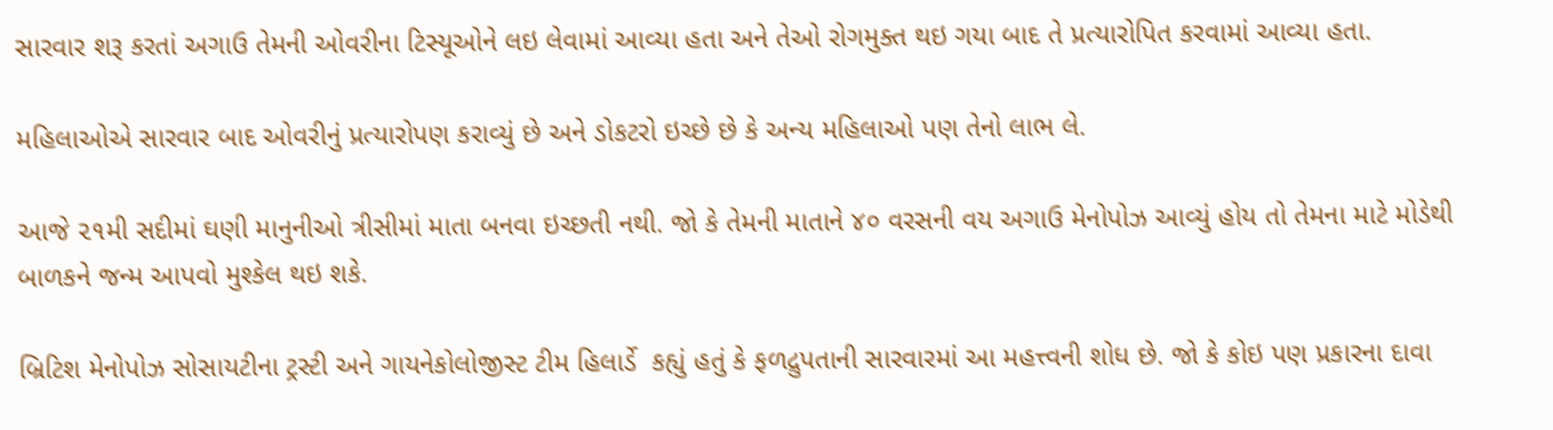સારવાર શરૂ કરતાં અગાઉ તેમની ઓવરીના ટિસ્યૂઓને લઇ લેવામાં આવ્યા હતા અને તેઓ રોગમુક્ત થઇ ગયા બાદ તે પ્રત્યારોપિત કરવામાં આવ્યા હતા.

મહિલાઓએ સારવાર બાદ ઓવરીનું પ્રત્યારોપણ કરાવ્યું છે અને ડોકટરો ઇચ્છે છે કે અન્ય મહિલાઓ પણ તેનો લાભ લે.

આજે ૨૧મી સદીમાં ઘણી માનુનીઓ ત્રીસીમાં માતા બનવા ઇચ્છતી નથી. જો કે તેમની માતાને ૪૦ વરસની વય અગાઉ મેનોપોઝ આવ્યું હોય તો તેમના માટે મોડેથી બાળકને જન્મ આપવો મુશ્કેલ થઇ શકે.

બ્રિટિશ મેનોપોઝ સોસાયટીના ટ્રસ્ટી અને ગાયનેકોલોજીસ્ટ ટીમ હિલાર્ડે  કહ્યું હતું કે ફળદ્રુપતાની સારવારમાં આ મહત્ત્વની શોધ છે. જો કે કોઇ પણ પ્રકારના દાવા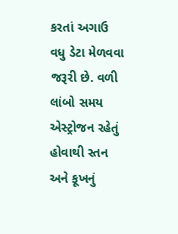કરતાં અગાઉ વધુ ડેટા મેળવવા જરૂરી છે. વળી લાંબો સમય એસ્ટ્રોજન રહેતું હોવાથી સ્તન અને કૂખનું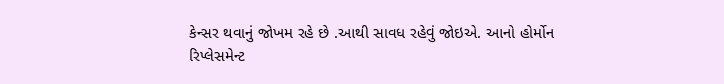કેન્સર થવાનું જોખમ રહે છે .આથી સાવધ રહેવું જોઇએ. આનો હોર્મોન રિપ્લેસમેન્ટ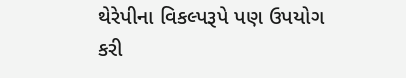થેરેપીના વિકલ્પરૂપે પણ ઉપયોગ કરી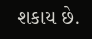શકાય છે.